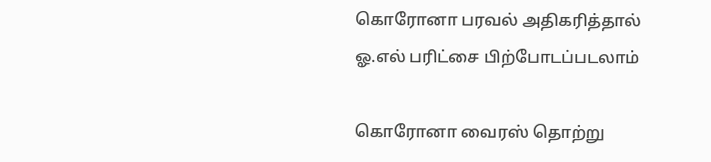கொரோனா பரவல் அதிகரித்தால் ஓ.எல் பரிட்சை பிற்போடப்படலாம்

கொரோனா வைரஸ் தொற்று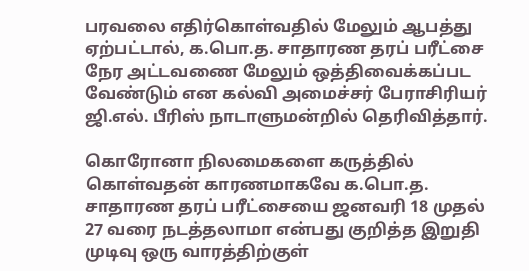பரவலை எதிர்கொள்வதில் மேலும் ஆபத்து ஏற்பட்டால், க.பொ.த. சாதாரண தரப் பரீட்சை நேர அட்டவணை மேலும் ஒத்திவைக்கப்பட வேண்டும் என கல்வி அமைச்சர் பேராசிரியர் ஜி.எல். பீரிஸ் நாடாளுமன்றில் தெரிவித்தார்.

கொரோனா நிலமைகளை கருத்தில் கொள்வதன் காரணமாகவே க.பொ.த. சாதாரண தரப் பரீட்சையை ஜனவரி 18 முதல் 27 வரை நடத்தலாமா என்பது குறித்த இறுதி முடிவு ஒரு வாரத்திற்குள்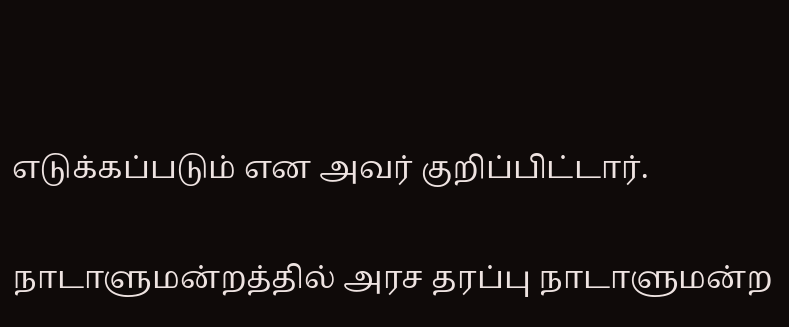எடுக்கப்படும் என அவர் குறிப்பிட்டார்.

நாடாளுமன்றத்தில் அரச தரப்பு நாடாளுமன்ற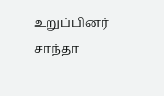உறுப்பினர் சாந்தா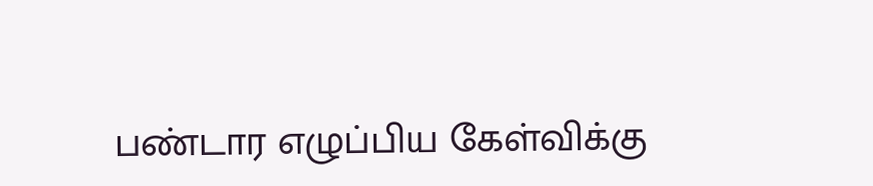பண்டார எழுப்பிய கேள்விக்கு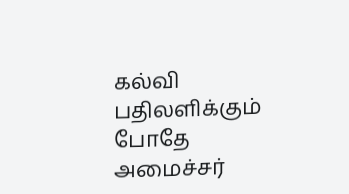கல்வி பதிலளிக்கும் போதே அமைச்சர்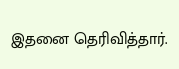இதனை தெரிவித்தார்.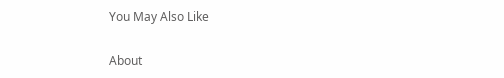You May Also Like

About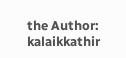the Author: kalaikkathir